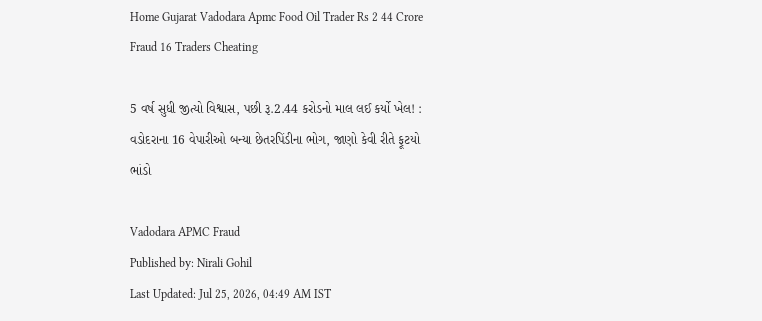Home Gujarat Vadodara Apmc Food Oil Trader Rs 2 44 Crore Fraud 16 Traders Cheating

5 વર્ષ સુધી જીત્યો વિશ્વાસ, પછી રૂ.2.44 કરોડનો માલ લઈ કર્યો ખેલ! : વડોદરાના 16 વેપારીઓ બન્યા છેતરપિંડીના ભોગ, જાણો કેવી રીતે ફૂટયો ભાંડો

Vadodara APMC Fraud
Published by: Nirali Gohil
Last Updated: Jul 25, 2026, 04:49 AM IST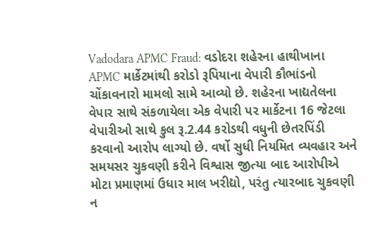Vadodara APMC Fraud: વડોદરા શહેરના હાથીખાના APMC માર્કેટમાંથી કરોડો રૂપિયાના વેપારી કૌભાંડનો ચોંકાવનારો મામલો સામે આવ્યો છે. શહેરના ખાદ્યતેલના વેપાર સાથે સંકળાયેલા એક વેપારી પર માર્કેટના 16 જેટલા વેપારીઓ સાથે કુલ રૂ.2.44 કરોડથી વધુની છેતરપિંડી કરવાનો આરોપ લાગ્યો છે. વર્ષો સુધી નિયમિત વ્યવહાર અને સમયસર ચુકવણી કરીને વિશ્વાસ જીત્યા બાદ આરોપીએ મોટા પ્રમાણમાં ઉધાર માલ ખરીદ્યો, પરંતુ ત્યારબાદ ચુકવણી ન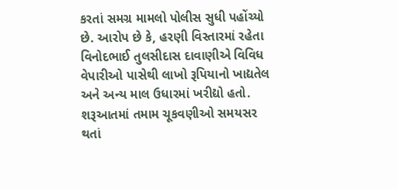કરતાં સમગ્ર મામલો પોલીસ સુધી પહોંચ્યો છે. આરોપ છે કે, હરણી વિસ્તારમાં રહેતા વિનોદભાઈ તુલસીદાસ દાવાણીએ વિવિધ વેપારીઓ પાસેથી લાખો રૂપિયાનો ખાદ્યતેલ અને અન્ય માલ ઉધારમાં ખરીદ્યો હતો. શરૂઆતમાં તમામ ચૂકવણીઓ સમયસર થતાં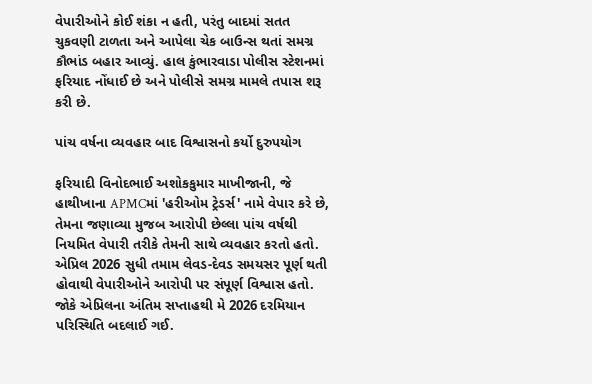વેપારીઓને કોઈ શંકા ન હતી, પરંતુ બાદમાં સતત ચુકવણી ટાળતા અને આપેલા ચેક બાઉન્સ થતાં સમગ્ર કૌભાંડ બહાર આવ્યું. હાલ કુંભારવાડા પોલીસ સ્ટેશનમાં ફરિયાદ નોંધાઈ છે અને પોલીસે સમગ્ર મામલે તપાસ શરૂ કરી છે.

પાંચ વર્ષના વ્યવહાર બાદ વિશ્વાસનો કર્યો દુરુપયોગ

ફરિયાદી વિનોદભાઈ અશોકકુમાર માખીજાની, જે હાથીખાના APMCમાં 'હરીઓમ ટ્રેડર્સ' નામે વેપાર કરે છે, તેમના જણાવ્યા મુજબ આરોપી છેલ્લા પાંચ વર્ષથી નિયમિત વેપારી તરીકે તેમની સાથે વ્યવહાર કરતો હતો. એપ્રિલ 2026 સુધી તમામ લેવડ-દેવડ સમયસર પૂર્ણ થતી હોવાથી વેપારીઓને આરોપી પર સંપૂર્ણ વિશ્વાસ હતો. જોકે એપ્રિલના અંતિમ સપ્તાહથી મે 2026 દરમિયાન પરિસ્થિતિ બદલાઈ ગઈ.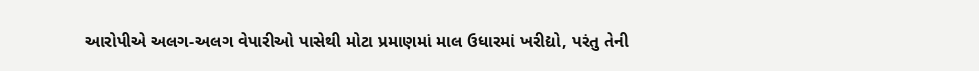આરોપીએ અલગ-અલગ વેપારીઓ પાસેથી મોટા પ્રમાણમાં માલ ઉધારમાં ખરીદ્યો, પરંતુ તેની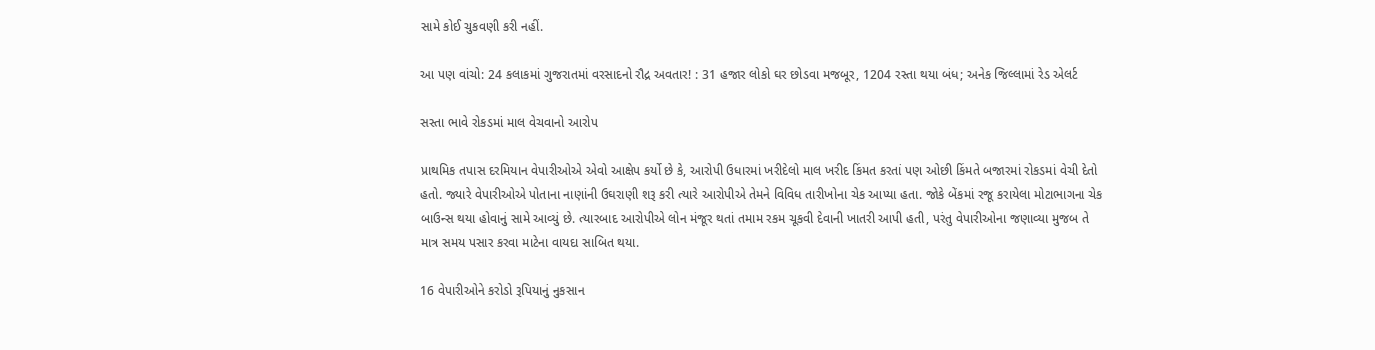સામે કોઈ ચુકવણી કરી નહીં.

આ પણ વાંચો: 24 કલાકમાં ગુજરાતમાં વરસાદનો રૌદ્ર અવતાર! : 31 હજાર લોકો ઘર છોડવા મજબૂર, 1204 રસ્તા થયા બંધ; અનેક જિલ્લામાં રેડ એલર્ટ

સસ્તા ભાવે રોકડમાં માલ વેચવાનો આરોપ

પ્રાથમિક તપાસ દરમિયાન વેપારીઓએ એવો આક્ષેપ કર્યો છે કે, આરોપી ઉધારમાં ખરીદેલો માલ ખરીદ કિંમત કરતાં પણ ઓછી કિંમતે બજારમાં રોકડમાં વેચી દેતો હતો. જ્યારે વેપારીઓએ પોતાના નાણાંની ઉઘરાણી શરૂ કરી ત્યારે આરોપીએ તેમને વિવિધ તારીખોના ચેક આપ્યા હતા. જોકે બેંકમાં રજૂ કરાયેલા મોટાભાગના ચેક બાઉન્સ થયા હોવાનું સામે આવ્યું છે. ત્યારબાદ આરોપીએ લોન મંજૂર થતાં તમામ રકમ ચૂકવી દેવાની ખાતરી આપી હતી, પરંતુ વેપારીઓના જણાવ્યા મુજબ તે માત્ર સમય પસાર કરવા માટેના વાયદા સાબિત થયા.

16 વેપારીઓને કરોડો રૂપિયાનું નુકસાન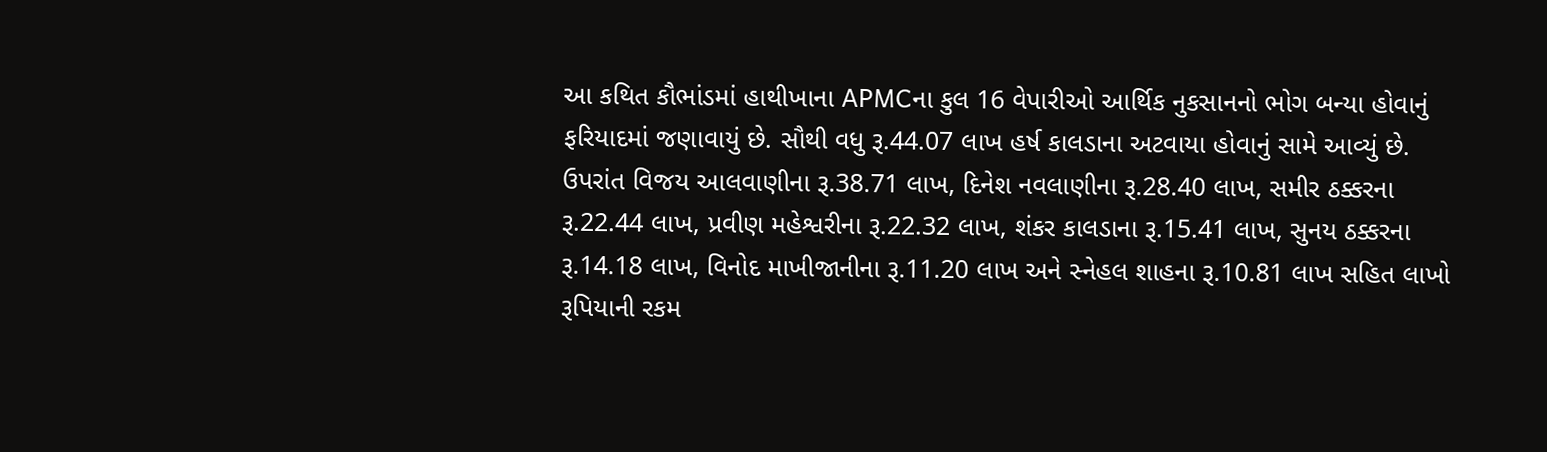આ કથિત કૌભાંડમાં હાથીખાના APMCના કુલ 16 વેપારીઓ આર્થિક નુકસાનનો ભોગ બન્યા હોવાનું ફરિયાદમાં જણાવાયું છે. સૌથી વધુ રૂ.44.07 લાખ હર્ષ કાલડાના અટવાયા હોવાનું સામે આવ્યું છે. ઉપરાંત વિજય આલવાણીના રૂ.38.71 લાખ, દિનેશ નવલાણીના રૂ.28.40 લાખ, સમીર ઠક્કરના રૂ.22.44 લાખ, પ્રવીણ મહેશ્વરીના રૂ.22.32 લાખ, શંકર કાલડાના રૂ.15.41 લાખ, સુનય ઠક્કરના રૂ.14.18 લાખ, વિનોદ માખીજાનીના રૂ.11.20 લાખ અને સ્નેહલ શાહના રૂ.10.81 લાખ સહિત લાખો રૂપિયાની રકમ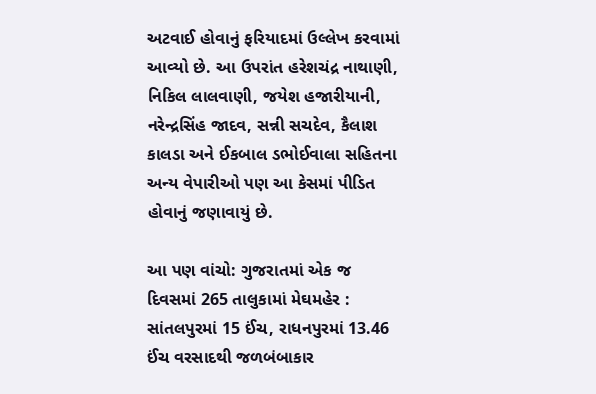અટવાઈ હોવાનું ફરિયાદમાં ઉલ્લેખ કરવામાં આવ્યો છે. આ ઉપરાંત હરેશચંદ્ર નાથાણી, નિકિલ લાલવાણી, જયેશ હજારીયાની, નરેન્દ્રસિંહ જાદવ, સન્ની સચદેવ, કૈલાશ કાલડા અને ઈકબાલ ડભોઈવાલા સહિતના અન્ય વેપારીઓ પણ આ કેસમાં પીડિત હોવાનું જણાવાયું છે.

આ પણ વાંચો: ગુજરાતમાં એક જ દિવસમાં 265 તાલુકામાં મેઘમહેર : સાંતલપુરમાં 15 ઈંચ, રાધનપુરમાં 13.46 ઈંચ વરસાદથી જળબંબાકાર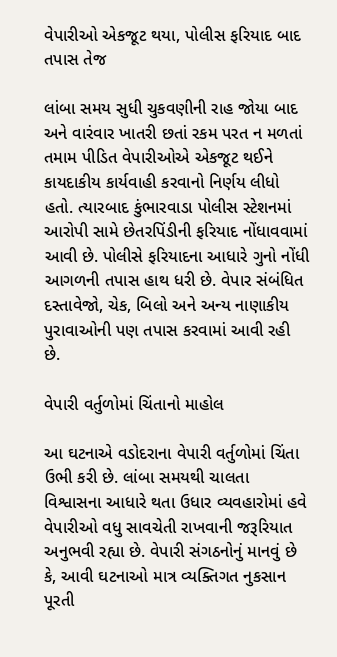વેપારીઓ એકજૂટ થયા, પોલીસ ફરિયાદ બાદ તપાસ તેજ

લાંબા સમય સુધી ચુકવણીની રાહ જોયા બાદ અને વારંવાર ખાતરી છતાં રકમ પરત ન મળતાં તમામ પીડિત વેપારીઓએ એકજૂટ થઈને કાયદાકીય કાર્યવાહી કરવાનો નિર્ણય લીધો હતો. ત્યારબાદ કુંભારવાડા પોલીસ સ્ટેશનમાં આરોપી સામે છેતરપિંડીની ફરિયાદ નોંધાવવામાં આવી છે. પોલીસે ફરિયાદના આધારે ગુનો નોંધી આગળની તપાસ હાથ ધરી છે. વેપાર સંબંધિત દસ્તાવેજો, ચેક, બિલો અને અન્ય નાણાકીય પુરાવાઓની પણ તપાસ કરવામાં આવી રહી છે.

વેપારી વર્તુળોમાં ચિંતાનો માહોલ

આ ઘટનાએ વડોદરાના વેપારી વર્તુળોમાં ચિંતા ઉભી કરી છે. લાંબા સમયથી ચાલતા વિશ્વાસના આધારે થતા ઉધાર વ્યવહારોમાં હવે વેપારીઓ વધુ સાવચેતી રાખવાની જરૂરિયાત અનુભવી રહ્યા છે. વેપારી સંગઠનોનું માનવું છે કે, આવી ઘટનાઓ માત્ર વ્યક્તિગત નુકસાન પૂરતી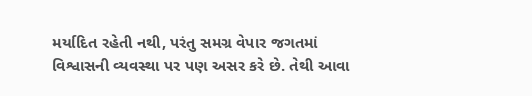મર્યાદિત રહેતી નથી, પરંતુ સમગ્ર વેપાર જગતમાં વિશ્વાસની વ્યવસ્થા પર પણ અસર કરે છે. તેથી આવા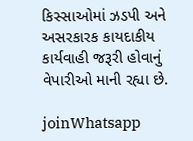કિસ્સાઓમાં ઝડપી અને અસરકારક કાયદાકીય કાર્યવાહી જરૂરી હોવાનું વેપારીઓ માની રહ્યા છે.

joinWhatsapp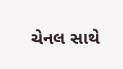ચેનલ સાથે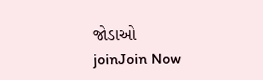જોડાઓ
joinJoin Now